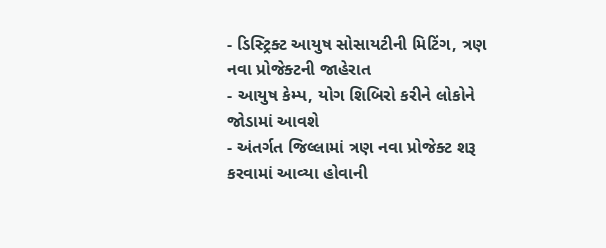- ડિસ્ટ્રિક્ટ આયુષ સોસાયટીની મિટિંગ, ત્રણ નવા પ્રોજેક્ટની જાહેરાત
- આયુષ કેમ્પ, યોગ શિબિરો કરીને લોકોને જોડામાં આવશે
- અંતર્ગત જિલ્લામાં ત્રણ નવા પ્રોજેક્ટ શરૂ કરવામાં આવ્યા હોવાની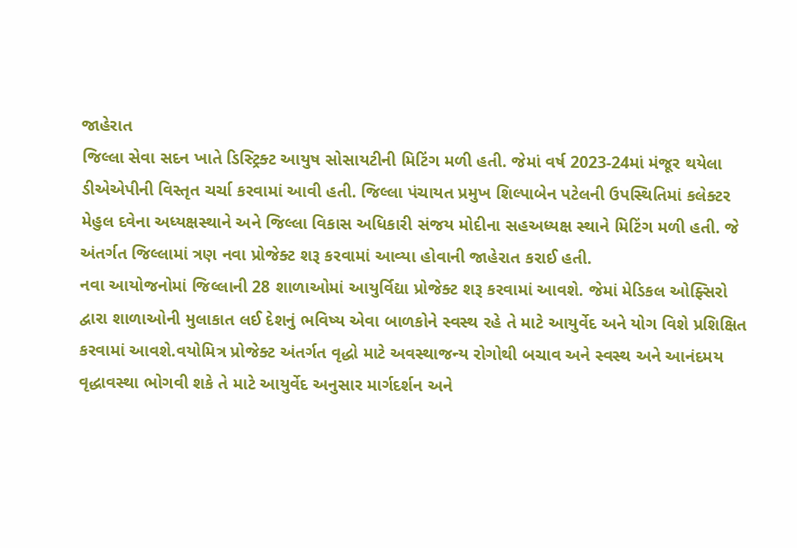જાહેરાત
જિલ્લા સેવા સદન ખાતે ડિસ્ટ્રિક્ટ આયુષ સોસાયટીની મિટિંગ મળી હતી. જેમાં વર્ષ 2023-24માં મંજૂર થયેલા ડીએએપીની વિસ્તૃત ચર્ચા કરવામાં આવી હતી. જિલ્લા પંચાયત પ્રમુખ શિલ્પાબેન પટેલની ઉપસ્થિતિમાં કલેક્ટર મેહુલ દવેના અધ્યક્ષસ્થાને અને જિલ્લા વિકાસ અધિકારી સંજય મોદીના સહઅધ્યક્ષ સ્થાને મિટિંગ મળી હતી. જે અંતર્ગત જિલ્લામાં ત્રણ નવા પ્રોજેક્ટ શરૂ કરવામાં આવ્યા હોવાની જાહેરાત કરાઈ હતી.
નવા આયોજનોમાં જિલ્લાની 28 શાળાઓમાં આયુર્વિદ્યા પ્રોજેક્ટ શરૂ કરવામાં આવશે. જેમાં મેડિકલ ઓફ્સિરો દ્વારા શાળાઓની મુલાકાત લઈ દેશનું ભવિષ્ય એવા બાળકોને સ્વસ્થ રહે તે માટે આયુર્વેદ અને યોગ વિશે પ્રશિક્ષિત કરવામાં આવશે.વયોમિત્ર પ્રોજેક્ટ અંતર્ગત વૃદ્ધો માટે અવસ્થાજન્ય રોગોથી બચાવ અને સ્વસ્થ અને આનંદમય વૃદ્ધાવસ્થા ભોગવી શકે તે માટે આયુર્વેદ અનુસાર માર્ગદર્શન અને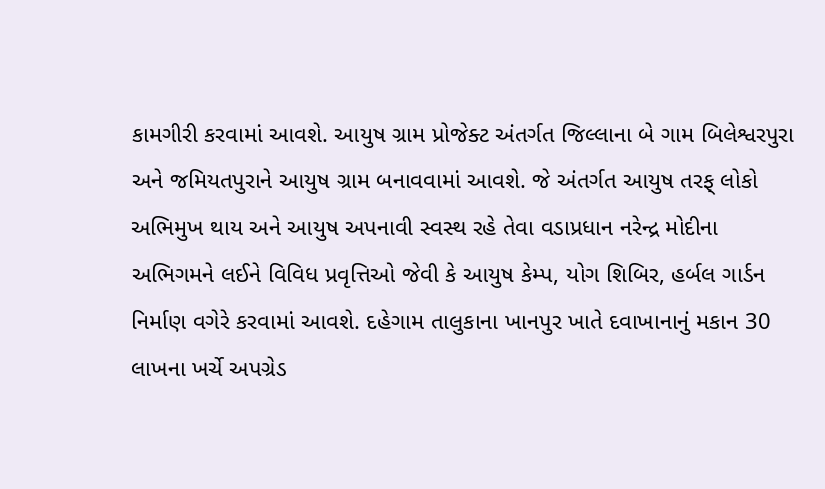કામગીરી કરવામાં આવશે. આયુષ ગ્રામ પ્રોજેક્ટ અંતર્ગત જિલ્લાના બે ગામ બિલેશ્વરપુરા અને જમિયતપુરાને આયુષ ગ્રામ બનાવવામાં આવશે. જે અંતર્ગત આયુષ તરફ્ લોકો અભિમુખ થાય અને આયુષ અપનાવી સ્વસ્થ રહે તેવા વડાપ્રધાન નરેન્દ્ર મોદીના અભિગમને લઈને વિવિધ પ્રવૃત્તિઓ જેવી કે આયુષ કેમ્પ, યોગ શિબિર, હર્બલ ગાર્ડન નિર્માણ વગેરે કરવામાં આવશે. દહેગામ તાલુકાના ખાનપુર ખાતે દવાખાનાનું મકાન 30 લાખના ખર્ચે અપગ્રેડ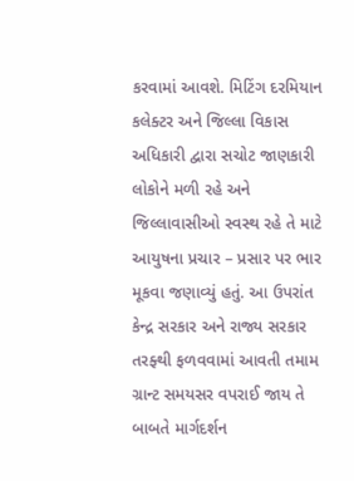કરવામાં આવશે. મિટિંગ દરમિયાન કલેક્ટર અને જિલ્લા વિકાસ અધિકારી દ્વારા સચોટ જાણકારી લોકોને મળી રહે અને જિલ્લાવાસીઓ સ્વસ્થ રહે તે માટે આયુષના પ્રચાર – પ્રસાર પર ભાર મૂકવા જણાવ્યું હતું. આ ઉપરાંત કેન્દ્ર સરકાર અને રાજ્ય સરકાર તરફ્થી ફળવવામાં આવતી તમામ ગ્રાન્ટ સમયસર વપરાઈ જાય તે બાબતે માર્ગદર્શન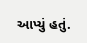આપ્યું હતું.